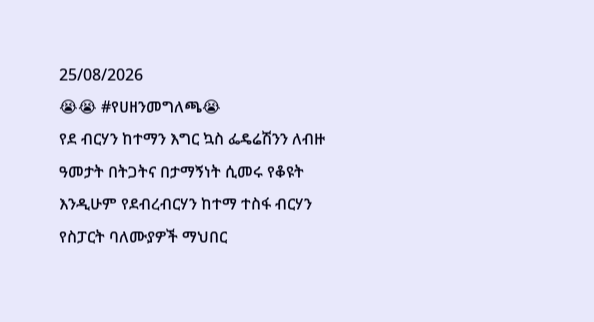25/08/2026
😭😭 #የሀዘንመግለጫ😭
የደ ብርሃን ከተማን እግር ኳስ ፌዴሬሽንን ለብዙ ዓመታት በትጋትና በታማኝነት ሲመሩ የቆዩት እንዲሁም የደብረብርሃን ከተማ ተስፋ ብርሃን የስፓርት ባለሙያዎች ማህበር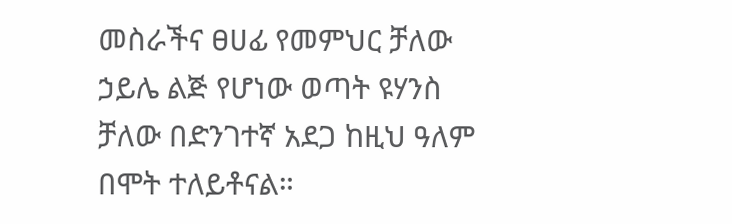መስራችና ፀሀፊ የመምህር ቻለው ኃይሌ ልጅ የሆነው ወጣት ዩሃንስ ቻለው በድንገተኛ አደጋ ከዚህ ዓለም በሞት ተለይቶናል።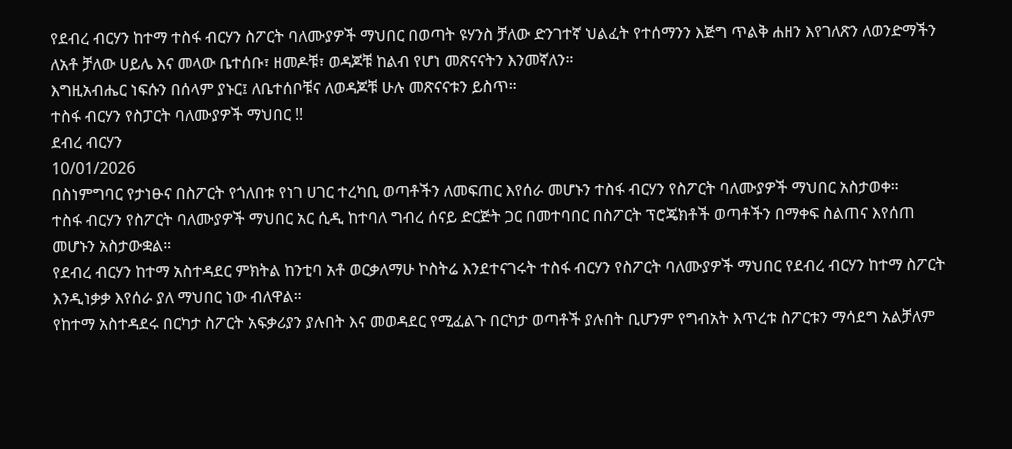የደብረ ብርሃን ከተማ ተስፋ ብርሃን ስፖርት ባለሙያዎች ማህበር በወጣት ዩሃንስ ቻለው ድንገተኛ ህልፈት የተሰማንን እጅግ ጥልቅ ሐዘን እየገለጽን ለወንድማችን ለአቶ ቻለው ሀይሌ እና መላው ቤተሰቡ፣ ዘመዶቹ፣ ወዳጆቹ ከልብ የሆነ መጽናናትን እንመኛለን።
እግዚአብሔር ነፍሱን በሰላም ያኑር፤ ለቤተሰቦቹና ለወዳጆቹ ሁሉ መጽናናቱን ይስጥ።
ተስፋ ብርሃን የስፓርት ባለሙያዎች ማህበር !!
ደብረ ብርሃን
10/01/2026
በስነምግባር የታነፁና በስፖርት የጎለበቱ የነገ ሀገር ተረካቢ ወጣቶችን ለመፍጠር እየሰራ መሆኑን ተስፋ ብርሃን የስፖርት ባለሙያዎች ማህበር አስታወቀ።
ተስፋ ብርሃን የስፖርት ባለሙያዎች ማህበር አር ሲዲ ከተባለ ግብረ ሰናይ ድርጅት ጋር በመተባበር በስፖርት ፕሮጄክቶች ወጣቶችን በማቀፍ ስልጠና እየሰጠ መሆኑን አስታውቋል።
የደብረ ብርሃን ከተማ አስተዳደር ምክትል ከንቲባ አቶ ወርቃለማሁ ኮስትሬ እንደተናገሩት ተስፋ ብርሃን የስፖርት ባለሙያዎች ማህበር የደብረ ብርሃን ከተማ ስፖርት እንዲነቃቃ እየሰራ ያለ ማህበር ነው ብለዋል።
የከተማ አስተዳደሩ በርካታ ስፖርት አፍቃሪያን ያሉበት እና መወዳደር የሚፈልጉ በርካታ ወጣቶች ያሉበት ቢሆንም የግብአት እጥረቱ ስፖርቱን ማሳደግ አልቻለም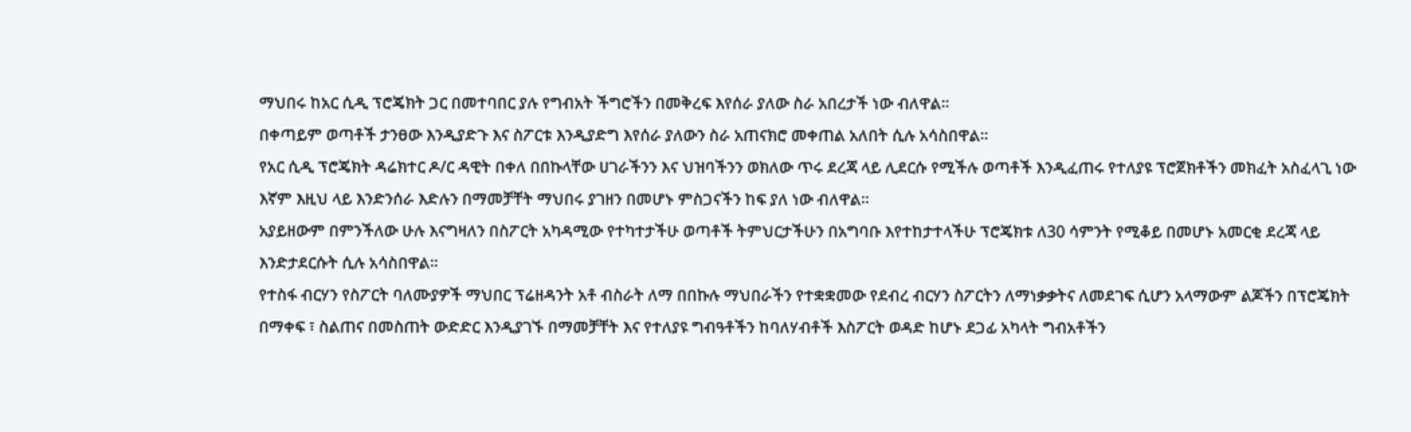ማህበሩ ከአር ሲዲ ፕሮጄክት ጋር በመተባበር ያሉ የግብአት ችግሮችን በመቅረፍ እየሰራ ያለው ስራ አበረታች ነው ብለዋል።
በቀጣይም ወጣቶች ታንፀው እንዲያድጉ እና ስፖርቱ እንዲያድግ እየሰራ ያለውን ስራ አጠናክሮ መቀጠል አለበት ሲሉ አሳስበዋል።
የአር ሲዲ ፕሮጄክት ዳሬክተር ዶ/ር ዳዊት በቀለ በበኩላቸው ሀገራችንን እና ህዝባችንን ወክለው ጥሩ ደረጃ ላይ ሊደርሱ የሚችሉ ወጣቶች እንዲፈጠሩ የተለያዩ ፕሮጀክቶችን መክፈት አስፈላጊ ነው እኛም እዚህ ላይ እንድንሰራ እድሉን በማመቻቸት ማህበሩ ያገዘን በመሆኑ ምስጋናችን ከፍ ያለ ነው ብለዋል።
አያይዘውም በምንችለው ሁሉ እናግዛለን በስፖርት አካዳሚው የተካተታችሁ ወጣቶች ትምህርታችሁን በአግባቡ እየተከታተላችሁ ፕሮጄክቱ ለ30 ሳምንት የሚቆይ በመሆኑ አመርቂ ደረጃ ላይ እንድታደርሱት ሲሉ አሳስበዋል።
የተስፋ ብርሃን የስፖርት ባለሙያዎች ማህበር ፕሬዘዳንት አቶ ብስራት ለማ በበኩሉ ማህበራችን የተቋቋመው የደብረ ብርሃን ስፖርትን ለማነቃቃትና ለመደገፍ ሲሆን አላማውም ልጆችን በፕሮጄክት በማቀፍ ፣ ስልጠና በመስጠት ውድድር እንዲያገኙ በማመቻቸት እና የተለያዩ ግብዓቶችን ከባለሃብቶች እስፖርት ወዳድ ከሆኑ ደጋፊ አካላት ግብአቶችን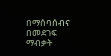በማሰባሰብና በመደገፍ ማብቃት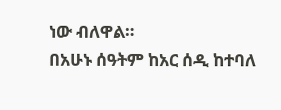ነው ብለዋል።
በአሁኑ ሰዓትም ከአር ሰዲ ከተባለ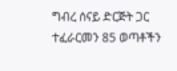ግብረ ሰናይ ድርጅት ጋር ተፈራርመን 85 ወጣቶችን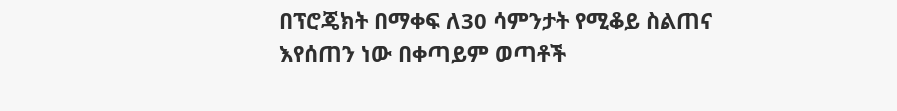በፕሮጄክት በማቀፍ ለ30 ሳምንታት የሚቆይ ስልጠና እየሰጠን ነው በቀጣይም ወጣቶች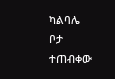ካልባሌ ቦታ ተጠብቀው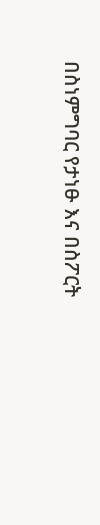በስነምግባር የታነፁ እና በስፖርት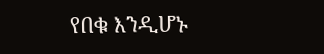የበቁ እንዲሆኑ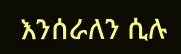እንሰራለን ሲሉ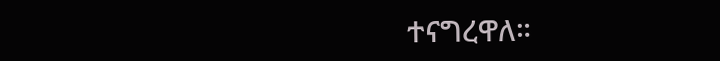ተናግረዋለ።